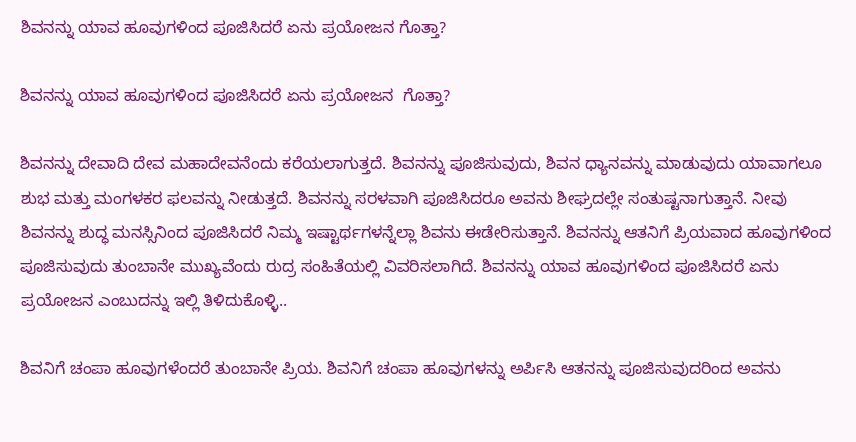ಶಿವನನ್ನು ಯಾವ ಹೂವುಗಳಿಂದ ಪೂಜಿಸಿದರೆ ಏನು ಪ್ರಯೋಜನ ಗೊತ್ತಾ?

ಶಿವನನ್ನು ಯಾವ ಹೂವುಗಳಿಂದ ಪೂಜಿಸಿದರೆ ಏನು ಪ್ರಯೋಜನ  ಗೊತ್ತಾ?

ಶಿವನನ್ನು ದೇವಾದಿ ದೇವ ಮಹಾದೇವನೆಂದು ಕರೆಯಲಾಗುತ್ತದೆ. ಶಿವನನ್ನು ಪೂಜಿಸುವುದು, ಶಿವನ ಧ್ಯಾನವನ್ನು ಮಾಡುವುದು ಯಾವಾಗಲೂ ಶುಭ ಮತ್ತು ಮಂಗಳಕರ ಫಲವನ್ನು ನೀಡುತ್ತದೆ. ಶಿವನನ್ನು ಸರಳವಾಗಿ ಪೂಜಿಸಿದರೂ ಅವನು ಶೀಘ್ರದಲ್ಲೇ ಸಂತುಷ್ಟನಾಗುತ್ತಾನೆ. ನೀವು ಶಿವನನ್ನು ಶುದ್ಧ ಮನಸ್ಸಿನಿಂದ ಪೂಜಿಸಿದರೆ ನಿಮ್ಮ ಇಷ್ಟಾರ್ಥಗಳನ್ನೆಲ್ಲಾ ಶಿವನು ಈಡೇರಿಸುತ್ತಾನೆ. ಶಿವನನ್ನು ಆತನಿಗೆ ಪ್ರಿಯವಾದ ಹೂವುಗಳಿಂದ ಪೂಜಿಸುವುದು ತುಂಬಾನೇ ಮುಖ್ಯವೆಂದು ರುದ್ರ ಸಂಹಿತೆಯಲ್ಲಿ ವಿವರಿಸಲಾಗಿದೆ. ಶಿವನನ್ನು ಯಾವ ಹೂವುಗಳಿಂದ ಪೂಜಿಸಿದರೆ ಏನು ಪ್ರಯೋಜನ ಎಂಬುದನ್ನು ಇಲ್ಲಿ ತಿಳಿದುಕೊಳ್ಳಿ..

ಶಿವನಿಗೆ ಚಂಪಾ ಹೂವುಗಳೆಂದರೆ ತುಂಬಾನೇ ಪ್ರಿಯ. ಶಿವನಿಗೆ ಚಂಪಾ ಹೂವುಗಳನ್ನು ಅರ್ಪಿಸಿ ಆತನನ್ನು ಪೂಜಿಸುವುದರಿಂದ ಅವನು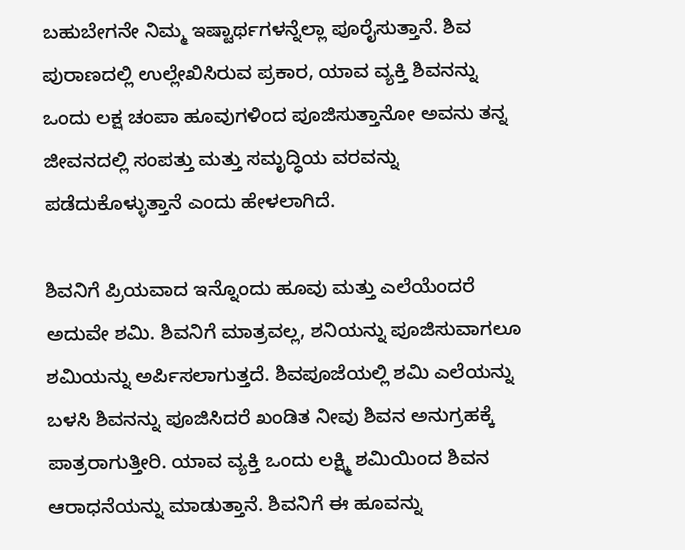ಬಹುಬೇಗನೇ ನಿಮ್ಮ ಇಷ್ಟಾರ್ಥಗಳನ್ನೆಲ್ಲಾ ಪೂರೈಸುತ್ತಾನೆ. ಶಿವ ಪುರಾಣದಲ್ಲಿ ಉಲ್ಲೇಖಿಸಿರುವ ಪ್ರಕಾರ, ಯಾವ ವ್ಯಕ್ತಿ ಶಿವನನ್ನು ಒಂದು ಲಕ್ಷ ಚಂಪಾ ಹೂವುಗಳಿಂದ ಪೂಜಿಸುತ್ತಾನೋ ಅವನು ತನ್ನ ಜೀವನದಲ್ಲಿ ಸಂಪತ್ತು ಮತ್ತು ಸಮೃದ್ಧಿಯ ವರವನ್ನು ಪಡೆದುಕೊಳ್ಳುತ್ತಾನೆ ಎಂದು ಹೇಳಲಾಗಿದೆ.

ಶಿವನಿಗೆ ಪ್ರಿಯವಾದ ಇನ್ನೊಂದು ಹೂವು ಮತ್ತು ಎಲೆಯೆಂದರೆ ಅದುವೇ ಶಮಿ. ಶಿವನಿಗೆ ಮಾತ್ರವಲ್ಲ, ಶನಿಯನ್ನು ಪೂಜಿಸುವಾಗಲೂ ಶಮಿಯನ್ನು ಅರ್ಪಿಸಲಾಗುತ್ತದೆ. ಶಿವಪೂಜೆಯಲ್ಲಿ ಶಮಿ ಎಲೆಯನ್ನು ಬಳಸಿ ಶಿವನನ್ನು ಪೂಜಿಸಿದರೆ ಖಂಡಿತ ನೀವು ಶಿವನ ಅನುಗ್ರಹಕ್ಕೆ ಪಾತ್ರರಾಗುತ್ತೀರಿ. ಯಾವ ವ್ಯಕ್ತಿ ಒಂದು ಲಕ್ಷ್ಮಿ ಶಮಿಯಿಂದ ಶಿವನ ಆರಾಧನೆಯನ್ನು ಮಾಡುತ್ತಾನೆ. ಶಿವನಿಗೆ ಈ ಹೂವನ್ನು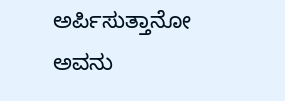ಅರ್ಪಿಸುತ್ತಾನೋ ಅವನು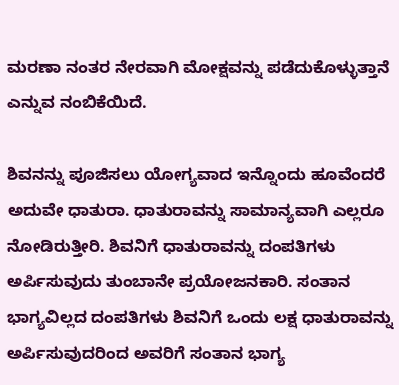ಮರಣಾ ನಂತರ ನೇರವಾಗಿ ಮೋಕ್ಷವನ್ನು ಪಡೆದುಕೊಳ್ಳುತ್ತಾನೆ ಎನ್ನುವ ನಂಬಿಕೆಯಿದೆ.

ಶಿವನನ್ನು ಪೂಜಿಸಲು ಯೋಗ್ಯವಾದ ಇನ್ನೊಂದು ಹೂವೆಂದರೆ ಅದುವೇ ಧಾತುರಾ. ಧಾತುರಾವನ್ನು ಸಾಮಾನ್ಯವಾಗಿ ಎಲ್ಲರೂ ನೋಡಿರುತ್ತೀರಿ. ಶಿವನಿಗೆ ಧಾತುರಾವನ್ನು ದಂಪತಿಗಳು ಅರ್ಪಿಸುವುದು ತುಂಬಾನೇ ಪ್ರಯೋಜನಕಾರಿ. ಸಂತಾನ ಭಾಗ್ಯವಿಲ್ಲದ ದಂಪತಿಗಳು ಶಿವನಿಗೆ ಒಂದು ಲಕ್ಷ ಧಾತುರಾವನ್ನು ಅರ್ಪಿಸುವುದರಿಂದ ಅವರಿಗೆ ಸಂತಾನ ಭಾಗ್ಯ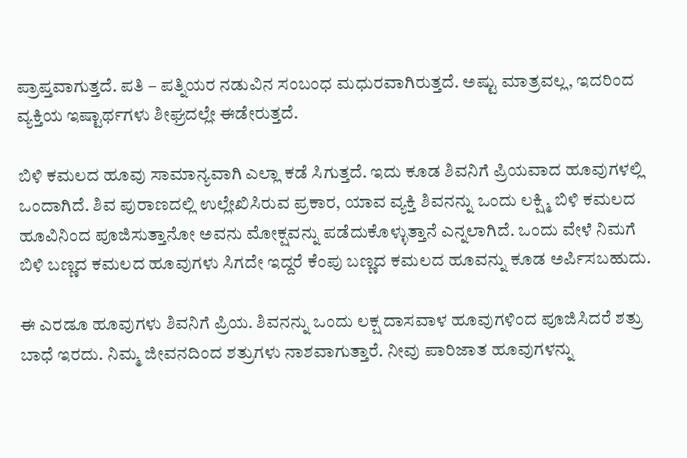ಪ್ರಾಪ್ತವಾಗುತ್ತದೆ. ಪತಿ – ಪತ್ನಿಯರ ನಡುವಿನ ಸಂಬಂಧ ಮಧುರವಾಗಿರುತ್ತದೆ. ಅಷ್ಟು ಮಾತ್ರವಲ್ಲ, ಇದರಿಂದ ವ್ಯಕ್ತಿಯ ಇಷ್ಟಾರ್ಥಗಳು ಶೀಘ್ರದಲ್ಲೇ ಈಡೇರುತ್ತದೆ.

ಬಿಳಿ ಕಮಲದ ಹೂವು ಸಾಮಾನ್ಯವಾಗಿ ಎಲ್ಲಾ ಕಡೆ ಸಿಗುತ್ತದೆ. ಇದು ಕೂಡ ಶಿವನಿಗೆ ಪ್ರಿಯವಾದ ಹೂವುಗಳಲ್ಲಿ ಒಂದಾಗಿದೆ. ಶಿವ ಪುರಾಣದಲ್ಲಿ ಉಲ್ಲೇಖಿಸಿರುವ ಪ್ರಕಾರ, ಯಾವ ವ್ಯಕ್ತಿ ಶಿವನನ್ನು ಒಂದು ಲಕ್ಷ್ಮಿ ಬಿಳಿ ಕಮಲದ ಹೂವಿನಿಂದ ಪೂಜಿಸುತ್ತಾನೋ ಅವನು ಮೋಕ್ಷವನ್ನು ಪಡೆದುಕೊಳ್ಳುತ್ತಾನೆ ಎನ್ನಲಾಗಿದೆ. ಒಂದು ವೇಳೆ ನಿಮಗೆ ಬಿಳಿ ಬಣ್ಣದ ಕಮಲದ ಹೂವುಗಳು ಸಿಗದೇ ಇದ್ದರೆ ಕೆಂಪು ಬಣ್ಣದ ಕಮಲದ ಹೂವನ್ನು ಕೂಡ ಅರ್ಪಿಸಬಹುದು.

ಈ ಎರಡೂ ಹೂವುಗಳು ಶಿವನಿಗೆ ಪ್ರಿಯ. ಶಿವನನ್ನು ಒಂದು ಲಕ್ಷ ದಾಸವಾಳ ಹೂವುಗಳಿಂದ ಪೂಜಿಸಿದರೆ ಶತ್ರು ಬಾಧೆ ಇರದು. ನಿಮ್ಮ ಜೀವನದಿಂದ ಶತ್ರುಗಳು ನಾಶವಾಗುತ್ತಾರೆ. ನೀವು ಪಾರಿಜಾತ ಹೂವುಗಳನ್ನು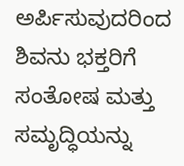ಅರ್ಪಿಸುವುದರಿಂದ ಶಿವನು ಭಕ್ತರಿಗೆ ಸಂತೋಷ ಮತ್ತು ಸಮೃದ್ಧಿಯನ್ನು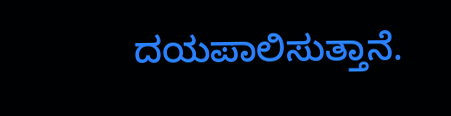ದಯಪಾಲಿಸುತ್ತಾನೆ.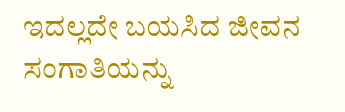ಇದಲ್ಲದೇ ಬಯಸಿದ ಜೀವನ ಸಂಗಾತಿಯನ್ನು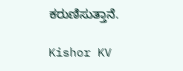ಕರುಣಿಸುತ್ತಾನೆ.

Kishor KV